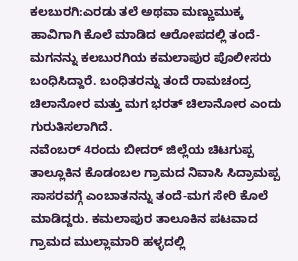ಕಲಬುರಗಿ:ಎರಡು ತಲೆ ಅಥವಾ ಮಣ್ಣುಮುಕ್ಕ ಹಾವಿಗಾಗಿ ಕೊಲೆ ಮಾಡಿದ ಆರೋಪದಲ್ಲಿ ತಂದೆ-ಮಗನನ್ನು ಕಲಬುರಗಿಯ ಕಮಲಾಪುರ ಪೊಲೀಸರು ಬಂಧಿಸಿದ್ದಾರೆ. ಬಂಧಿತರನ್ನು ತಂದೆ ರಾಮಚಂದ್ರ ಚಿಲಾನೋರ ಮತ್ತು ಮಗ ಭರತ್ ಚಿಲಾನೋರ ಎಂದು ಗುರುತಿಸಲಾಗಿದೆ.
ನವೆಂಬರ್ 4ರಂದು ಬೀದರ್ ಜಿಲ್ಲೆಯ ಚಿಟಗುಪ್ಪ ತಾಲ್ಲೂಕಿನ ಕೊಡಂಬಲ ಗ್ರಾಮದ ನಿವಾಸಿ ಸಿದ್ರಾಮಪ್ಪ ಸಾಸರವಗ್ಗೆ ಎಂಬಾತನನ್ನು ತಂದೆ-ಮಗ ಸೇರಿ ಕೊಲೆ ಮಾಡಿದ್ದರು. ಕಮಲಾಪುರ ತಾಲೂಕಿನ ಪಟವಾದ ಗ್ರಾಮದ ಮುಲ್ಲಾಮಾರಿ ಹಳ್ಳದಲ್ಲಿ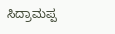ಸಿದ್ರಾಮಪ್ಪ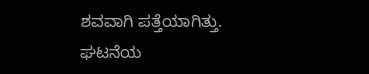ಶವವಾಗಿ ಪತ್ತೆಯಾಗಿತ್ತು.
ಘಟನೆಯ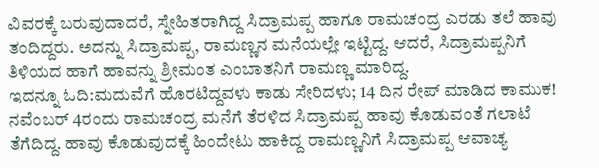ವಿವರಕ್ಕೆ ಬರುವುದಾದರೆ, ಸ್ನೇಹಿತರಾಗಿದ್ದ ಸಿದ್ರಾಮಪ್ಪ ಹಾಗೂ ರಾಮಚಂದ್ರ ಎರಡು ತಲೆ ಹಾವು ತಂದಿದ್ದರು. ಅದನ್ನು ಸಿದ್ರಾಮಪ್ಪ, ರಾಮಣ್ಣನ ಮನೆಯಲ್ಲೇ ಇಟ್ಟಿದ್ದ. ಆದರೆ, ಸಿದ್ರಾಮಪ್ಪನಿಗೆ ತಿಳಿಯದ ಹಾಗೆ ಹಾವನ್ನು ಶ್ರೀಮಂತ ಎಂಬಾತನಿಗೆ ರಾಮಣ್ಣ ಮಾರಿದ್ದ.
ಇದನ್ನೂ ಓದಿ:ಮದುವೆಗೆ ಹೊರಟಿದ್ದವಳು ಕಾಡು ಸೇರಿದಳು; 14 ದಿನ ರೇಪ್ ಮಾಡಿದ ಕಾಮುಕ!
ನವೆಂಬರ್ 4ರಂದು ರಾಮಚಂದ್ರ ಮನೆಗೆ ತೆರಳಿದ‌ ಸಿದ್ರಾಮಪ್ಪ ಹಾವು ಕೊಡುವಂತೆ ಗಲಾಟೆ ತೆಗೆದಿದ್ದ. ಹಾವು ಕೊಡುವುದಕ್ಕೆ ಹಿಂದೇಟು ಹಾಕಿದ್ದ ರಾಮಣ್ಣನಿಗೆ ಸಿದ್ರಾಮಪ್ಪ ಆವಾಚ್ಯ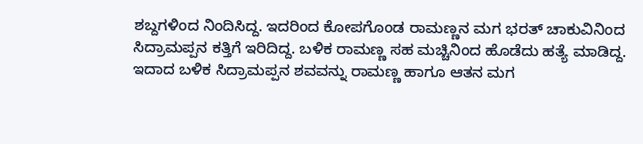ಶಬ್ದಗಳಿಂದ ನಿಂದಿಸಿದ್ದ. ಇದರಿಂದ ಕೋಪಗೊಂಡ ರಾಮಣ್ಣನ ಮಗ ಭರತ್ ಚಾಕುವಿನಿಂದ ಸಿದ್ರಾಮಪ್ಪನ ಕತ್ತಿಗೆ ಇರಿದಿದ್ದ. ಬಳಿಕ ರಾಮಣ್ಣ ಸಹ ಮಚ್ಚಿನಿಂದ ಹೊಡೆದು ಹತ್ಯೆ ಮಾಡಿದ್ದ.
ಇದಾದ ಬಳಿಕ ಸಿದ್ರಾಮಪ್ಪನ ಶವವನ್ನು ರಾಮಣ್ಣ ಹಾಗೂ ಆತನ ಮಗ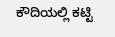ಕೌದಿಯಲ್ಲಿ ಕಟ್ಟಿ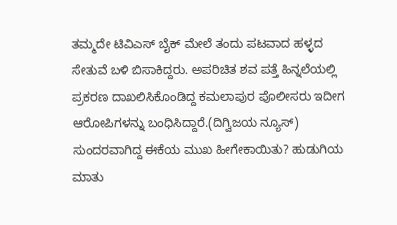ತಮ್ಮದೇ ಟಿವಿಎಸ್ ಬೈಕ್ ಮೇಲೆ ತಂದು ಪಟವಾದ ಹಳ್ಳದ ಸೇತುವೆ ಬಳಿ ಬಿಸಾಕಿದ್ದರು. ಅಪರಿಚಿತ ಶವ ಪತ್ತೆ ಹಿನ್ನಲೆಯಲ್ಲಿ ಪ್ರಕರಣ ದಾಖಲಿಸಿಕೊಂಡಿದ್ದ ಕಮಲಾಪುರ ಪೊಲೀಸರು ಇದೀಗ ಆರೋಪಿಗಳನ್ನು ಬಂಧಿಸಿದ್ದಾರೆ.(ದಿಗ್ವಿಜಯ ನ್ಯೂಸ್)
ಸುಂದರವಾಗಿದ್ದ ಈಕೆಯ ಮುಖ ಹೀಗೇಕಾಯಿತು? ಹುಡುಗಿಯ ಮಾತು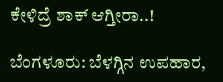ಕೇಳಿದ್ರೆ ಶಾಕ್ ಆಗ್ತೀರಾ..!

ಬೆಂಗಳೂರು: ಬೆಳಗ್ಗಿನ ಉಪಹಾರ,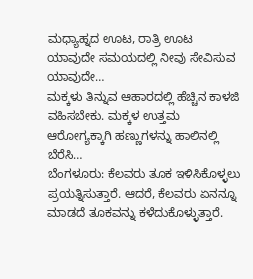ಮಧ್ಯಾಹ್ನದ ಊಟ, ರಾತ್ರಿ ಊಟ ಯಾವುದೇ ಸಮಯದಲ್ಲಿ ನೀವು ಸೇವಿಸುವ ಯಾವುದೇ…
ಮಕ್ಕಳು ತಿನ್ನುವ ಆಹಾರದಲ್ಲಿ ಹೆಚ್ಚಿನ ಕಾಳಜಿ ವಹಿಸಬೇಕು. ಮಕ್ಕಳ ಉತ್ತಮ ಆರೋಗ್ಯಕ್ಕಾಗಿ ಹಣ್ಣುಗಳನ್ನು ಹಾಲಿನಲ್ಲಿ ಬೆರೆಸಿ…
ಬೆಂಗಳೂರು: ಕೆಲವರು ತೂಕ ಇಳಿಸಿಕೊಳ್ಳಲು ಪ್ರಯತ್ನಿಸುತ್ತಾರೆ. ಆದರೆ, ಕೆಲವರು ಏನನ್ನೂ ಮಾಡದೆ ತೂಕವನ್ನು ಕಳೆದುಕೊಳ್ಳುತ್ತಾರೆ.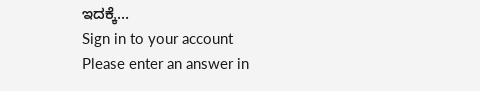ಇದಕ್ಕೆ…
Sign in to your account
Please enter an answer in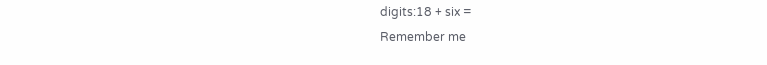digits:18 + six =
Remember me